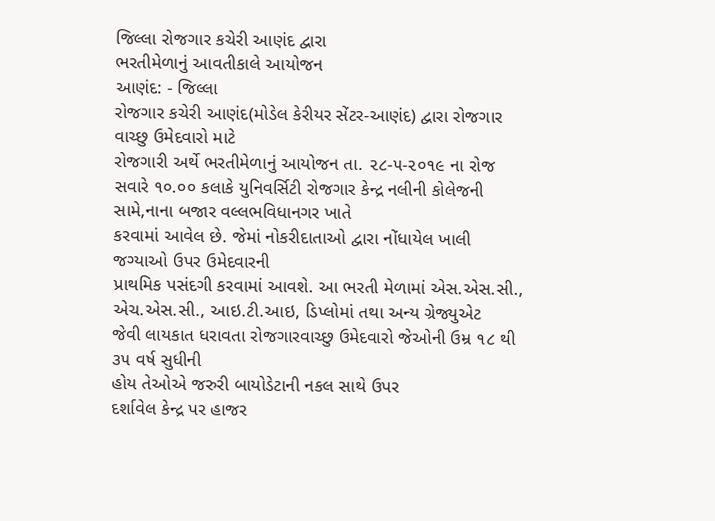જિલ્લા રોજગાર કચેરી આણંદ દ્વારા
ભરતીમેળાનું આવતીકાલે આયોજન
આણંદ: - જિલ્લા
રોજગાર કચેરી આણંદ(મોડેલ કેરીયર સેંટર-આણંદ) દ્વારા રોજગાર વાચ્છુ ઉમેદવારો માટે
રોજગારી અર્થે ભરતીમેળાનું આયોજન તા. ૨૮-૫-૨૦૧૯ ના રોજ સવારે ૧૦.૦૦ કલાકે યુનિવર્સિટી રોજગાર કેન્દ્ર નલીની કોલેજની સામે,નાના બજાર વલ્લભવિધાનગર ખાતે
કરવામાં આવેલ છે. જેમાં નોકરીદાતાઓ દ્વારા નોંધાયેલ ખાલી જગ્યાઓ ઉપર ઉમેદવારની
પ્રાથમિક પસંદગી કરવામાં આવશે. આ ભરતી મેળામાં એસ.એસ.સી., એચ.એસ.સી., આઇ.ટી.આઇ, ડિપ્લોમાં તથા અન્ય ગ્રેજ્યુએટ
જેવી લાયકાત ધરાવતા રોજગારવાચ્છુ ઉમેદવારો જેઓની ઉમ્ર ૧૮ થી ૩૫ વર્ષ સુધીની
હોય તેઓએ જરુરી બાયોડેટાની નકલ સાથે ઉપર
દર્શાવેલ કેન્દ્ર પર હાજર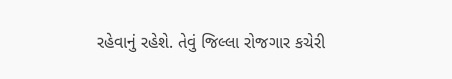રહેવાનું રહેશે. તેવું જિલ્લા રોજગાર કચેરી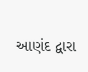આણંદ દ્વારા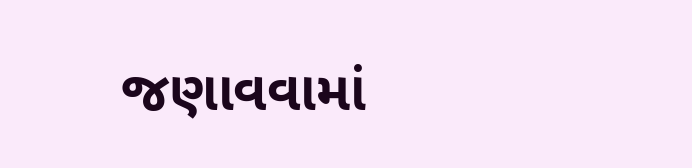જણાવવામાં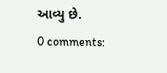આવ્યુ છે.
0 comments: